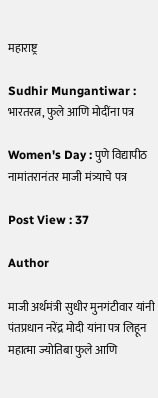महाराष्ट्र

Sudhir Mungantiwar : भारतरत्न, फुले आणि मोदींना पत्र

Women's Day : पुणे विद्यापीठ नामांतरानंतर माजी मंत्र्याचे पत्र

Post View : 37

Author

माजी अर्थमंत्री सुधीर मुनगंटीवार यांनी पंतप्रधान नरेंद्र मोदी यांना पत्र लिहून महात्मा ज्योतिबा फुले आणि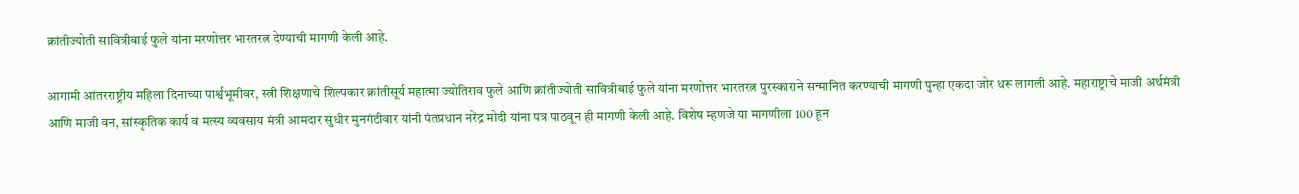क्रांतीज्योती सावित्रीबाई फुले यांना मरणोत्तर भारतरत्न देण्याची मागणी केली आहे.

आगामी आंतरराष्ट्रीय महिला दिनाच्या पार्श्वभूमीवर, स्त्री शिक्षणाचे शिल्पकार क्रांतीसूर्य महात्मा ज्योतिराव फुले आणि क्रांतीज्योती सावित्रीबाई फुले यांना मरणोत्तर भारतरत्न पुरस्काराने सन्मानित करण्याची मागणी पुन्हा एकदा जोर धरू लागली आहे. महाराष्ट्राचे माजी अर्थमंत्री आणि माजी वन, सांस्कृतिक कार्य व मत्स्य व्यवसाय मंत्री आमदार सुधीर मुनगंटीवार यांनी पंतप्रधान नरेंद्र मोदी यांना पत्र पाठवून ही मागणी केली आहे. विशेष म्हणजे या मागणीला 100 हून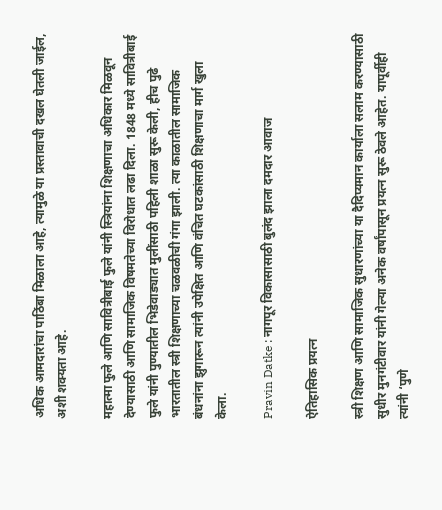अधिक आमदारांचा पाठिंबा मिळाला आहे, त्यामुळे या प्रस्तावाची दखल घेतली जाईल, अशी शक्यता आहे.

महात्मा फुले आणि सावित्रीबाई फुले यांनी स्त्रियांना शिक्षणाचा अधिकार मिळवून देण्यासाठी आणि सामाजिक विषमतेच्या विरोधात लढा दिला. 1848 मध्ये सावित्रीबाई फुले यांनी पुण्यातील भिडेवाड्यात मुलींसाठी पहिली शाळा सुरू केली, हीच पुढे भारतातील स्त्री शिक्षणाच्या चळवळीची गंगा झाली. त्या काळातील सामाजिक बंधनांना झुगारून त्यांनी उपेक्षित आणि वंचित घटकांसाठी शिक्षणाचा मार्ग खुला केला.

Pravin Datke : नागपूर विकासासाठी बुलंद झाला दमदार आवाज

ऐतिहासिक प्रयत्न

स्त्री शिक्षण आणि सामाजिक सुधारणांच्या या दैदिप्यमान कार्याला सलाम करण्यासाठी सुधीर मुनगंटीवार यांनी गेल्या अनेक वर्षांपासून प्रयत्न सुरू ठेवले आहेत. यापूर्वीही त्यांनी ‘पुणे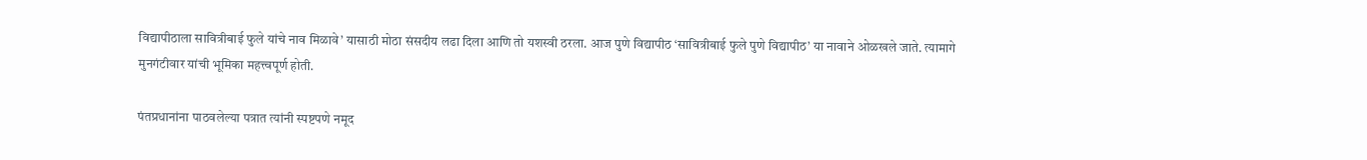विद्यापीठाला सावित्रीबाई फुले यांचे नाव मिळावे’ यासाठी मोठा संसदीय लढा दिला आणि तो यशस्वी ठरला. आज पुणे विद्यापीठ ‘सावित्रीबाई फुले पुणे विद्यापीठ’ या नावाने ओळखले जाते. त्यामागे मुनगंटीवार यांची भूमिका महत्त्वपूर्ण होती.

पंतप्रधानांना पाठवलेल्या पत्रात त्यांनी स्पष्टपणे नमूद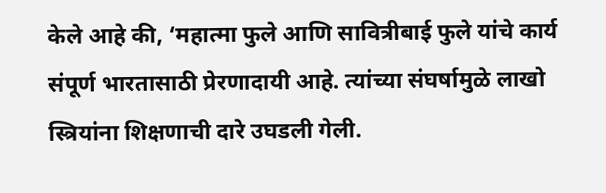केले आहे की, ‘महात्मा फुले आणि सावित्रीबाई फुले यांचे कार्य संपूर्ण भारतासाठी प्रेरणादायी आहे. त्यांच्या संघर्षामुळे लाखो स्त्रियांना शिक्षणाची दारे उघडली गेली.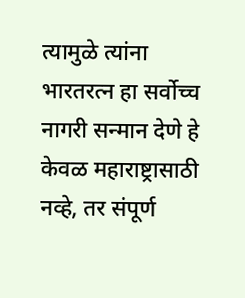त्यामुळे त्यांना भारतरत्न हा सर्वोच्च नागरी सन्मान देणे हे केवळ महाराष्ट्रासाठी नव्हे, तर संपूर्ण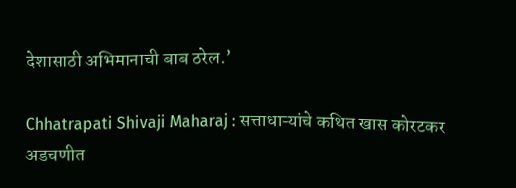देशासाठी अभिमानाची बाब ठरेल.’

Chhatrapati Shivaji Maharaj : सत्ताधाऱ्यांचे कथित खास कोरटकर अडचणीत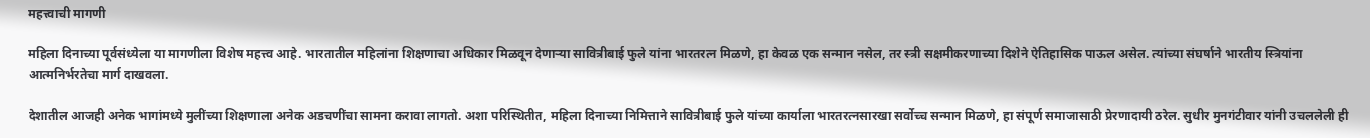महत्त्वाची मागणी

महिला दिनाच्या पूर्वसंध्येला या मागणीला विशेष महत्त्व आहे. भारतातील महिलांना शिक्षणाचा अधिकार मिळवून देणाऱ्या सावित्रीबाई फुले यांना भारतरत्न मिळणे, हा केवळ एक सन्मान नसेल, तर स्त्री सक्षमीकरणाच्या दिशेने ऐतिहासिक पाऊल असेल. त्यांच्या संघर्षाने भारतीय स्त्रियांना आत्मनिर्भरतेचा मार्ग दाखवला.

देशातील आजही अनेक भागांमध्ये मुलींच्या शिक्षणाला अनेक अडचणींचा सामना करावा लागतो. अशा परिस्थितीत, महिला दिनाच्या निमित्ताने सावित्रीबाई फुले यांच्या कार्याला भारतरत्नसारखा सर्वोच्च सन्मान मिळणे, हा संपूर्ण समाजासाठी प्रेरणादायी ठरेल. सुधीर मुनगंटीवार यांनी उचललेली ही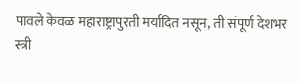पावले केवळ महाराष्ट्रापुरती मर्यादित नसून, ती संपूर्ण देशभर स्त्री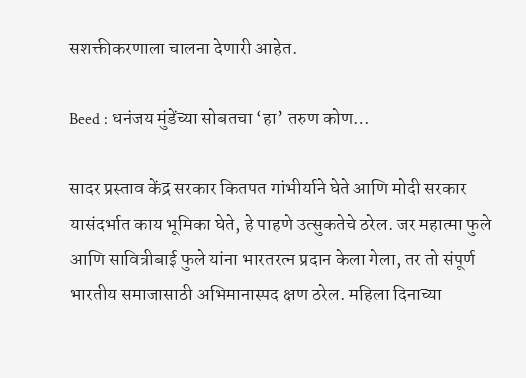सशक्तीकरणाला चालना देणारी आहेत.

Beed : धनंजय मुंडेंच्या सोबतचा ‘हा’ तरुण कोण…

सादर प्रस्ताव केंद्र सरकार कितपत गांभीर्याने घेते आणि मोदी सरकार यासंदर्भात काय भूमिका घेते, हे पाहणे उत्सुकतेचे ठरेल. जर महात्मा फुले आणि सावित्रीबाई फुले यांना भारतरत्न प्रदान केला गेला, तर तो संपूर्ण भारतीय समाजासाठी अभिमानास्पद क्षण ठरेल. महिला दिनाच्या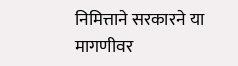निमित्ताने सरकारने या मागणीवर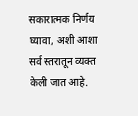सकारात्मक निर्णय घ्यावा, अशी आशा सर्व स्तरातून व्यक्त केली जात आहे.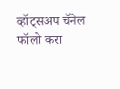व्हॉट्सअप चॅनेल फॉलो करा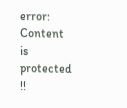error: Content is protected !!